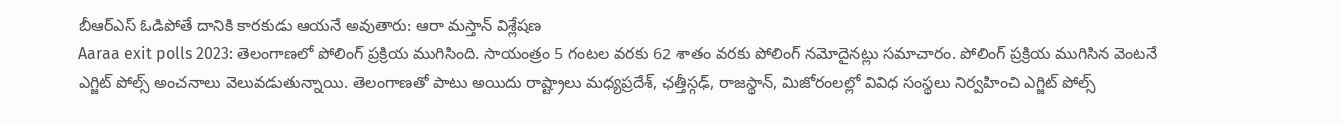బీఆర్ఎస్ ఓడిపోతే దానికి కారకుడు ఆయనే అవుతారు: ఆరా మస్తాన్ విశ్లేషణ
Aaraa exit polls 2023: తెలంగాణలో పోలింగ్ ప్రక్రియ ముగిసింది. సాయంత్రం 5 గంటల వరకు 62 శాతం వరకు పోలింగ్ నమోదైనట్లు సమాచారం. పోలింగ్ ప్రక్రియ ముగిసిన వెంటనే ఎగ్జిట్ పోల్స్ అంచనాలు వెలువడుతున్నాయి. తెలంగాణతో పాటు అయిదు రాష్ట్రాలు మధ్యప్రదేశ్, ఛత్తీస్గఢ్, రాజస్థాన్, మిజోరంలల్లో వివిధ సంస్థలు నిర్వహించి ఎగ్జిట్ పోల్స్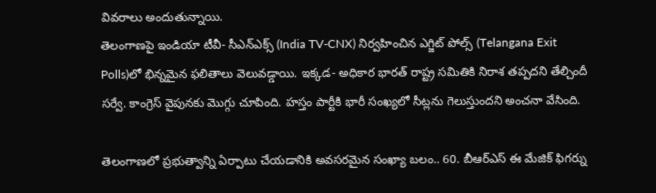వివరాలు అందుతున్నాయి.
తెలంగాణపై ఇండియా టీవీ- సీఎన్ఎక్స్ (India TV-CNX) నిర్వహించిన ఎగ్జిట్ పోల్స్ (Telangana Exit Polls)లో భిన్నమైన ఫలితాలు వెలువడ్డాయి. ఇక్కడ- అధికార భారత్ రాష్ట్ర సమితికి నిరాశ తప్పదని తేల్చిందీ సర్వే. కాంగ్రెస్ వైపునకు మొగ్గు చూపింది. హస్తం పార్టీకి భారీ సంఖ్యలో సీట్లను గెలుస్తుందని అంచనా వేసింది.

తెలంగాణలో ప్రభుత్వాన్ని ఏర్పాటు చేయడానికి అవసరమైన సంఖ్యా బలం.. 60. బీఆర్ఎస్ ఈ మేజిక్ ఫిగర్ను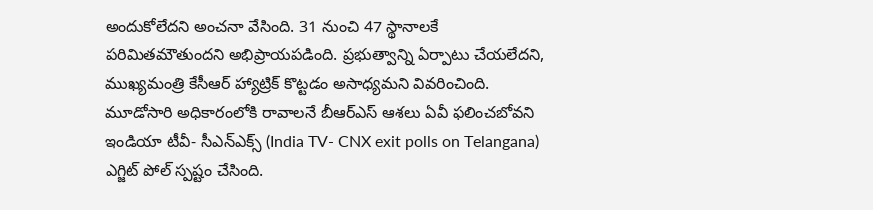అందుకోలేదని అంచనా వేసింది. 31 నుంచి 47 స్థానాలకే పరిమితమౌతుందని అభిప్రాయపడింది. ప్రభుత్వాన్ని ఏర్పాటు చేయలేదని, ముఖ్యమంత్రి కేసీఆర్ హ్యాట్రిక్ కొట్టడం అసాధ్యమని వివరించింది.
మూడోసారి అధికారంలోకి రావాలనే బీఆర్ఎస్ ఆశలు ఏవీ ఫలించబోవని ఇండియా టీవీ- సీఎన్ఎక్స్ (India TV- CNX exit polls on Telangana) ఎగ్జిట్ పోల్ స్పష్టం చేసింది.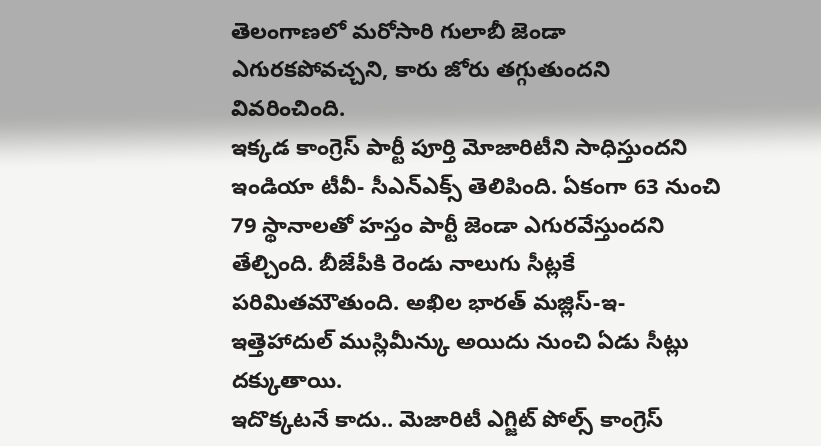తెలంగాణలో మరోసారి గులాబీ జెండా ఎగురకపోవచ్చని, కారు జోరు తగ్గుతుందని వివరించింది.
ఇక్కడ కాంగ్రెస్ పార్టీ పూర్తి మోజారిటీని సాధిస్తుందని ఇండియా టీవీ- సీఎన్ఎక్స్ తెలిపింది. ఏకంగా 63 నుంచి 79 స్థానాలతో హస్తం పార్టీ జెండా ఎగురవేస్తుందని తేల్చింది. బీజేపీకి రెండు నాలుగు సీట్లకే పరిమితమౌతుంది. అఖిల భారత్ మజ్లిస్-ఇ-ఇత్తెహాదుల్ ముస్లిమీన్కు అయిదు నుంచి ఏడు సీట్లు దక్కుతాయి.
ఇదొక్కటనే కాదు.. మెజారిటీ ఎగ్జిట్ పోల్స్ కాంగ్రెస్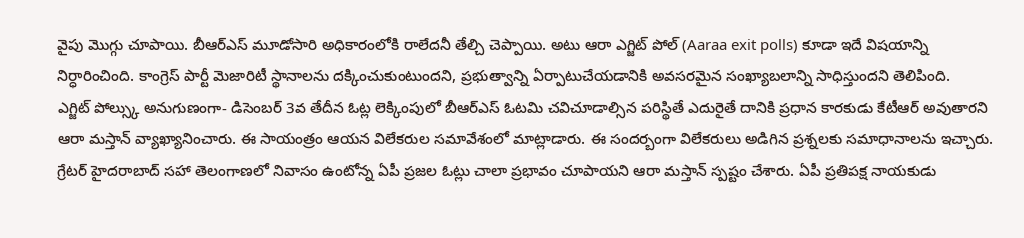వైపు మొగ్గు చూపాయి. బీఆర్ఎస్ మూడోసారి అధికారంలోకి రాలేదనీ తేల్చి చెప్పాయి. అటు ఆరా ఎగ్జిట్ పోల్ (Aaraa exit polls) కూడా ఇదే విషయాన్ని నిర్ధారించింది. కాంగ్రెస్ పార్టీ మెజారిటీ స్థానాలను దక్కించుకుంటుందని, ప్రభుత్వాన్ని ఏర్పాటుచేయడానికి అవసరమైన సంఖ్యాబలాన్ని సాధిస్తుందని తెలిపింది.
ఎగ్జిట్ పోల్స్కు అనుగుణంగా- డిసెంబర్ 3వ తేదీన ఓట్ల లెక్కింపులో బీఆర్ఎస్ ఓటమి చవిచూడాల్సిన పరిస్థితే ఎదురైతే దానికి ప్రధాన కారకుడు కేటీఆర్ అవుతారని ఆరా మస్తాన్ వ్యాఖ్యానించారు. ఈ సాయంత్రం ఆయన విలేకరుల సమావేశంలో మాట్లాడారు. ఈ సందర్బంగా విలేకరులు అడిగిన ప్రశ్నలకు సమాధానాలను ఇచ్చారు.
గ్రేటర్ హైదరాబాద్ సహా తెలంగాణలో నివాసం ఉంటోన్న ఏపీ ప్రజల ఓట్లు చాలా ప్రభావం చూపాయని ఆరా మస్తాన్ స్పష్టం చేశారు. ఏపీ ప్రతిపక్ష నాయకుడు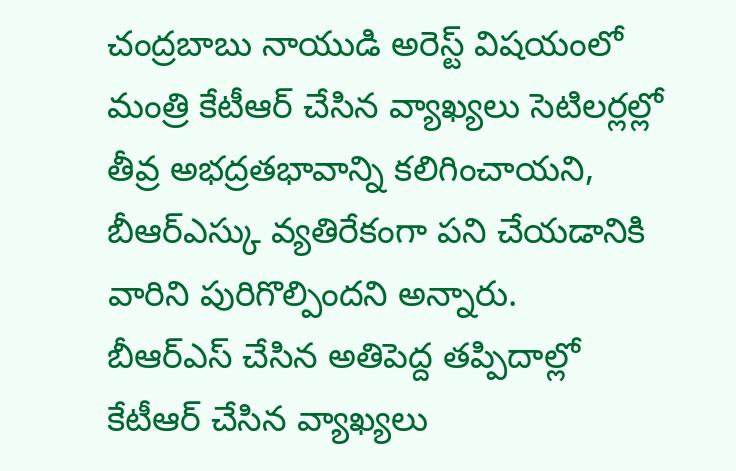చంద్రబాబు నాయుడి అరెస్ట్ విషయంలో మంత్రి కేటీఆర్ చేసిన వ్యాఖ్యలు సెటిలర్లల్లో తీవ్ర అభద్రతభావాన్ని కలిగించాయని, బీఆర్ఎస్కు వ్యతిరేకంగా పని చేయడానికి వారిని పురిగొల్పిందని అన్నారు.
బీఆర్ఎస్ చేసిన అతిపెద్ద తప్పిదాల్లో కేటీఆర్ చేసిన వ్యాఖ్యలు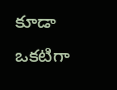కూడా ఒకటిగా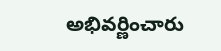అభివర్ణించారు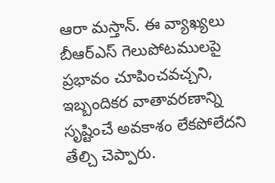ఆరా మస్తాన్. ఈ వ్యాఖ్యలు బీఆర్ఎస్ గెలుపోటములపై ప్రభావం చూపించవచ్చని, ఇబ్బందికర వాతావరణాన్ని సృష్టించే అవకాశం లేకపోలేదని తేల్చి చెప్పారు.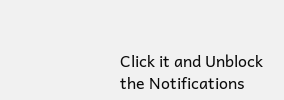Click it and Unblock the Notifications